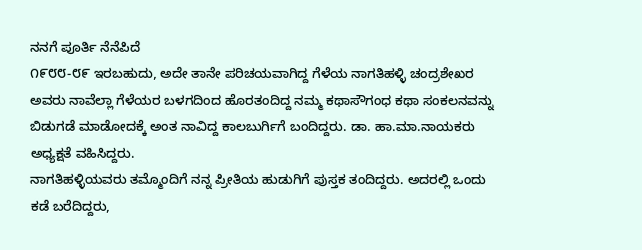ನನಗೆ ಪೂರ್ತಿ ನೆನೆಪಿದೆ
೧೯೮೮-೮೯ ಇರಬಹುದು, ಅದೇ ತಾನೇ ಪರಿಚಯವಾಗಿದ್ದ ಗೆಳೆಯ ನಾಗತಿಹಳ್ಳಿ ಚಂದ್ರಶೇಖರ ಅವರು ನಾವೆಲ್ಲಾ ಗೆಳೆಯರ ಬಳಗದಿಂದ ಹೊರತಂದಿದ್ದ ನಮ್ಮ ಕಥಾಸೌಗಂಧ ಕಥಾ ಸಂಕಲನವನ್ನು ಬಿಡುಗಡೆ ಮಾಡೋದಕ್ಕೆ ಅಂತ ನಾವಿದ್ದ ಕಾಲಬುರ್ಗಿಗೆ ಬಂದಿದ್ದರು. ಡಾ. ಹಾ.ಮಾ.ನಾಯಕರು ಅಧ್ಯಕ್ಷತೆ ವಹಿಸಿದ್ದರು.
ನಾಗತಿಹಳ್ಳಿಯವರು ತಮ್ಮೊಂದಿಗೆ ನನ್ನ ಪ್ರೀತಿಯ ಹುಡುಗಿಗೆ ಪುಸ್ತಕ ತಂದಿದ್ದರು. ಅದರಲ್ಲಿ ಒಂದು ಕಡೆ ಬರೆದಿದ್ದರು,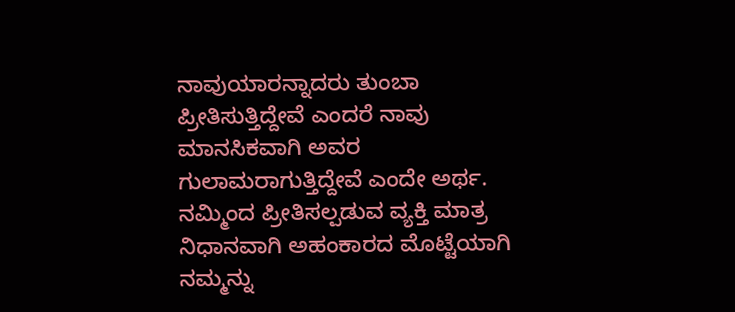ನಾವುಯಾರನ್ನಾದರು ತುಂಬಾ ಪ್ರೀತಿಸುತ್ತಿದ್ದೇವೆ ಎಂದರೆ ನಾವು ಮಾನಸಿಕವಾಗಿ ಅವರ ಗುಲಾಮರಾಗುತ್ತಿದ್ದೇವೆ ಎಂದೇ ಅರ್ಥ. ನಮ್ಮಿಂದ ಪ್ರೀತಿಸಲ್ಪಡುವ ವ್ಯಕ್ತಿ ಮಾತ್ರ ನಿಧಾನವಾಗಿ ಅಹಂಕಾರದ ಮೊಟ್ಟೆಯಾಗಿ ನಮ್ಮನ್ನು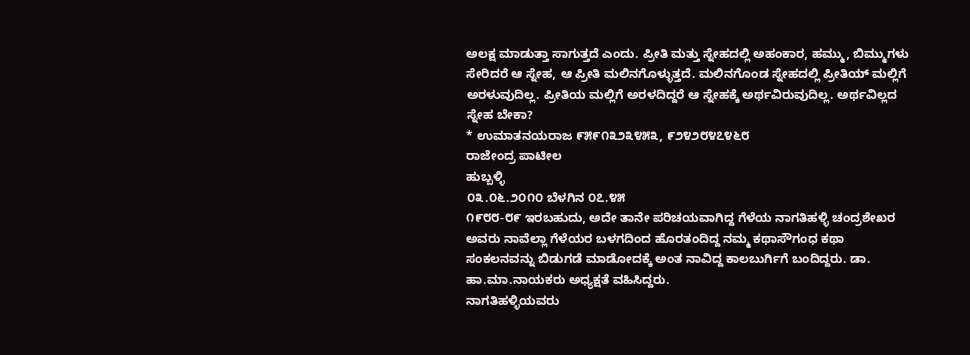ಅಲಕ್ಷ ಮಾಡುತ್ತಾ ಸಾಗುತ್ತದೆ ಎಂದು. ಪ್ರೀತಿ ಮತ್ತು ಸ್ನೇಹದಲ್ಲಿ ಅಹಂಕಾರ, ಹಮ್ಮು, ಬಿಮ್ಮುಗಳು ಸೇರಿದರೆ ಆ ಸ್ನೇಹ, ಆ ಪ್ರೀತಿ ಮಲಿನಗೊಳ್ಳುತ್ತದೆ. ಮಲಿನಗೊಂಡ ಸ್ನೇಹದಲ್ಲಿ ಪ್ರೀತಿಯ್ ಮಲ್ಲಿಗೆ ಅರಳುವುದಿಲ್ಲ. ಪ್ರೀತಿಯ ಮಲ್ಲಿಗೆ ಅರಳದಿದ್ದರೆ ಆ ಸ್ನೇಹಕ್ಕೆ ಅರ್ಥವಿರುವುದಿಲ್ಲ. ಅರ್ಥವಿಲ್ಲದ ಸ್ನೇಹ ಬೇಕಾ?
* ಉಮಾತನಯರಾಜ ೯೫೯೧೩೨೩೪೫೩, ೯೨೪೨೮೪೭೪೬೮
ರಾಜೇಂದ್ರ ಪಾಟೀಲ
ಹುಬ್ಬಳ್ಳಿ
೦೩.೦೬.೨೦೧೦ ಬೆಳಗಿನ ೦೭.೪೫
೧೯೮೮-೮೯ ಇರಬಹುದು, ಅದೇ ತಾನೇ ಪರಿಚಯವಾಗಿದ್ದ ಗೆಳೆಯ ನಾಗತಿಹಳ್ಳಿ ಚಂದ್ರಶೇಖರ ಅವರು ನಾವೆಲ್ಲಾ ಗೆಳೆಯರ ಬಳಗದಿಂದ ಹೊರತಂದಿದ್ದ ನಮ್ಮ ಕಥಾಸೌಗಂಧ ಕಥಾ ಸಂಕಲನವನ್ನು ಬಿಡುಗಡೆ ಮಾಡೋದಕ್ಕೆ ಅಂತ ನಾವಿದ್ದ ಕಾಲಬುರ್ಗಿಗೆ ಬಂದಿದ್ದರು. ಡಾ. ಹಾ.ಮಾ.ನಾಯಕರು ಅಧ್ಯಕ್ಷತೆ ವಹಿಸಿದ್ದರು.
ನಾಗತಿಹಳ್ಳಿಯವರು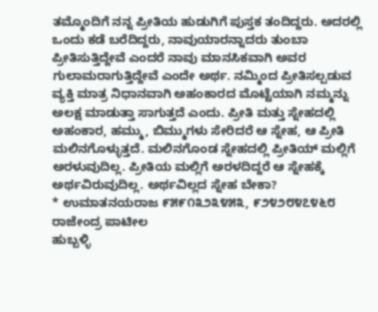ತಮ್ಮೊಂದಿಗೆ ನನ್ನ ಪ್ರೀತಿಯ ಹುಡುಗಿಗೆ ಪುಸ್ತಕ ತಂದಿದ್ದರು. ಅದರಲ್ಲಿ ಒಂದು ಕಡೆ ಬರೆದಿದ್ದರು, ನಾವುಯಾರನ್ನಾದರು ತುಂಬಾ ಪ್ರೀತಿಸುತ್ತಿದ್ದೇವೆ ಎಂದರೆ ನಾವು ಮಾನಸಿಕವಾಗಿ ಅವರ ಗುಲಾಮರಾಗುತ್ತಿದ್ದೇವೆ ಎಂದೇ ಅರ್ಥ. ನಮ್ಮಿಂದ ಪ್ರೀತಿಸಲ್ಪಡುವ ವ್ಯಕ್ತಿ ಮಾತ್ರ ನಿಧಾನವಾಗಿ ಅಹಂಕಾರದ ಮೊಟ್ಟೆಯಾಗಿ ನಮ್ಮನ್ನು ಅಲಕ್ಷ ಮಾಡುತ್ತಾ ಸಾಗುತ್ತದೆ ಎಂದು. ಪ್ರೀತಿ ಮತ್ತು ಸ್ನೇಹದಲ್ಲಿ ಅಹಂಕಾರ, ಹಮ್ಮು, ಬಿಮ್ಮುಗಳು ಸೇರಿದರೆ ಆ ಸ್ನೇಹ, ಆ ಪ್ರೀತಿ ಮಲಿನಗೊಳ್ಳುತ್ತದೆ. ಮಲಿನಗೊಂಡ ಸ್ನೇಹದಲ್ಲಿ ಪ್ರೀತಿಯ್ ಮಲ್ಲಿಗೆ ಅರಳುವುದಿಲ್ಲ. ಪ್ರೀತಿಯ ಮಲ್ಲಿಗೆ ಅರಳದಿದ್ದರೆ ಆ ಸ್ನೇಹಕ್ಕೆ ಅರ್ಥವಿರುವುದಿಲ್ಲ. ಅರ್ಥವಿಲ್ಲದ ಸ್ನೇಹ ಬೇಕಾ?
* ಉಮಾತನಯರಾಜ ೯೫೯೧೩೨೩೪೫೩, ೯೨೪೨೮೪೭೪೬೮
ರಾಜೇಂದ್ರ ಪಾಟೀಲ
ಹುಬ್ಬಳ್ಳಿ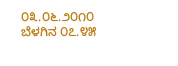೦೩.೦೬.೨೦೧೦ ಬೆಳಗಿನ ೦೭.೪೫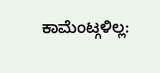ಕಾಮೆಂಟ್ಗಳಿಲ್ಲ: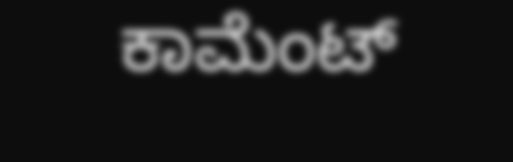ಕಾಮೆಂಟ್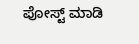ಪೋಸ್ಟ್ ಮಾಡಿ